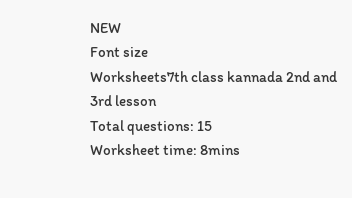NEW
Font size
Worksheets7th class kannada 2nd and 3rd lesson
Total questions: 15
Worksheet time: 8mins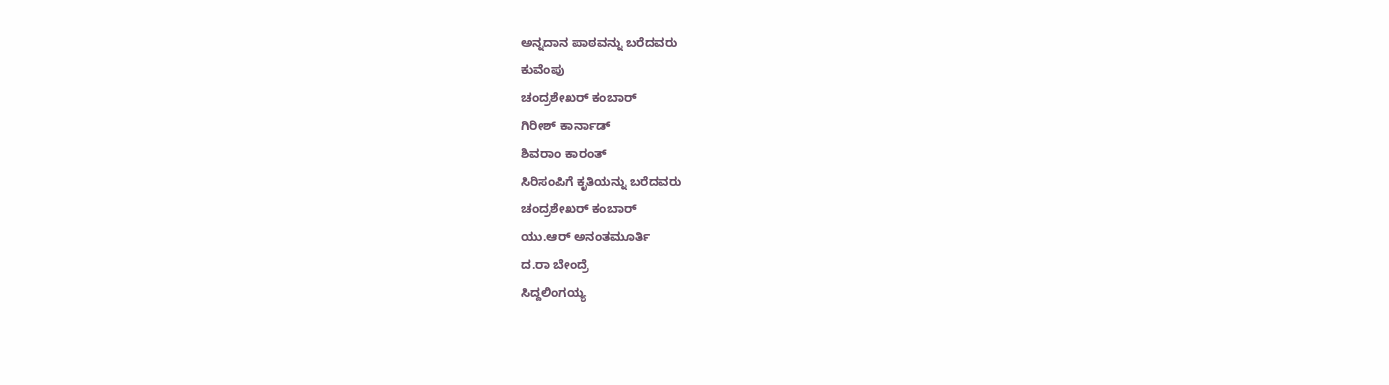ಅನ್ನದಾನ ಪಾಠವನ್ನು ಬರೆದವರು
ಕುವೆಂಪು
ಚಂದ್ರಶೇಖರ್ ಕಂಬಾರ್
ಗಿರೀಶ್ ಕಾರ್ನಾಡ್
ಶಿವರಾಂ ಕಾರಂತ್
ಸಿರಿಸಂಪಿಗೆ ಕೃತಿಯನ್ನು ಬರೆದವರು
ಚಂದ್ರಶೇಖರ್ ಕಂಬಾರ್
ಯು.ಆರ್ ಅನಂತಮೂರ್ತಿ
ದ.ರಾ ಬೇಂದ್ರೆ
ಸಿದ್ದಲಿಂಗಯ್ಯ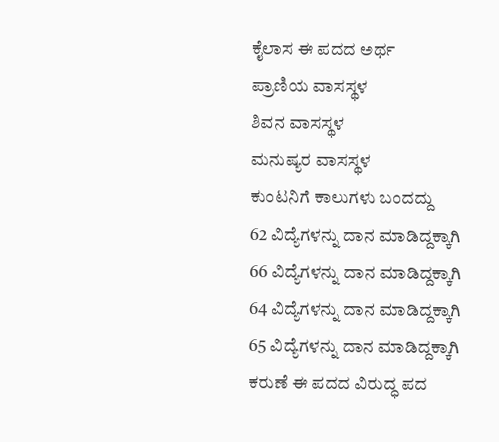ಕೈಲಾಸ ಈ ಪದದ ಅರ್ಥ
ಪ್ರಾಣಿಯ ವಾಸಸ್ಥಳ
ಶಿವನ ವಾಸಸ್ಥಳ
ಮನುಷ್ಯರ ವಾಸಸ್ಥಳ
ಕುಂಟನಿಗೆ ಕಾಲುಗಳು ಬಂದದ್ದು
62 ವಿದ್ಯೆಗಳನ್ನು ದಾನ ಮಾಡಿದ್ದಕ್ಕಾಗಿ
66 ವಿದ್ಯೆಗಳನ್ನು ದಾನ ಮಾಡಿದ್ದಕ್ಕಾಗಿ
64 ವಿದ್ಯೆಗಳನ್ನು ದಾನ ಮಾಡಿದ್ದಕ್ಕಾಗಿ
65 ವಿದ್ಯೆಗಳನ್ನು ದಾನ ಮಾಡಿದ್ದಕ್ಕಾಗಿ
ಕರುಣೆ ಈ ಪದದ ವಿರುದ್ಧ ಪದ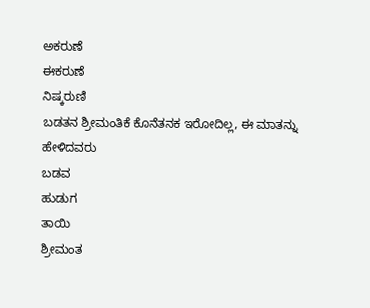ಅಕರುಣೆ
ಈಕರುಣೆ
ನಿಷ್ಕರುಣಿ
ಬಡತನ ಶ್ರೀಮಂತಿಕೆ ಕೊನೆತನಕ ಇರೋದಿಲ್ಲ, ಈ ಮಾತನ್ನು ಹೇಳಿದವರು
ಬಡವ
ಹುಡುಗ
ತಾಯಿ
ಶ್ರೀಮಂತ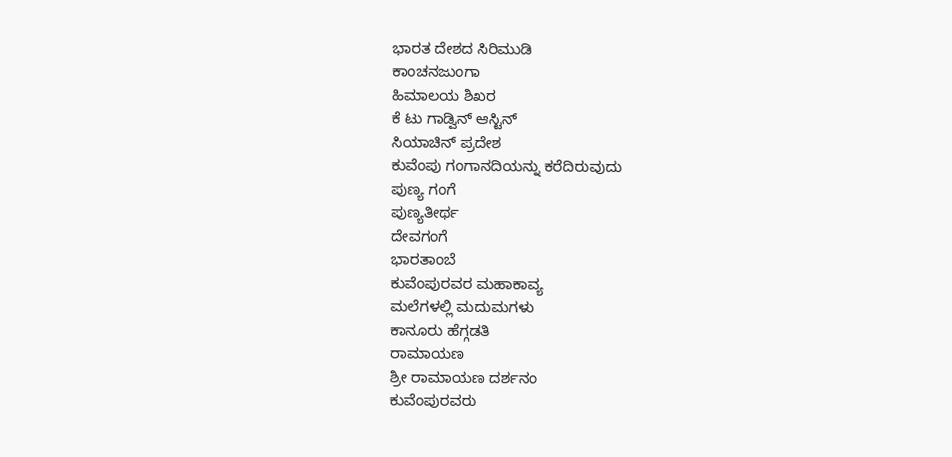ಭಾರತ ದೇಶದ ಸಿರಿಮುಡಿ
ಕಾಂಚನಜುಂಗಾ
ಹಿಮಾಲಯ ಶಿಖರ
ಕೆ ಟು ಗಾಡ್ವಿನ್ ಆಸ್ಟಿನ್
ಸಿಯಾಚಿನ್ ಪ್ರದೇಶ
ಕುವೆಂಪು ಗಂಗಾನದಿಯನ್ನು ಕರೆದಿರುವುದು
ಪುಣ್ಯ ಗಂಗೆ
ಪುಣ್ಯತೀರ್ಥ
ದೇವಗಂಗೆ
ಭಾರತಾಂಬೆ
ಕುವೆಂಪುರವರ ಮಹಾಕಾವ್ಯ
ಮಲೆಗಳಲ್ಲಿ ಮದುಮಗಳು
ಕಾನೂರು ಹೆಗ್ಗಡತಿ
ರಾಮಾಯಣ
ಶ್ರೀ ರಾಮಾಯಣ ದರ್ಶನಂ
ಕುವೆಂಪುರವರು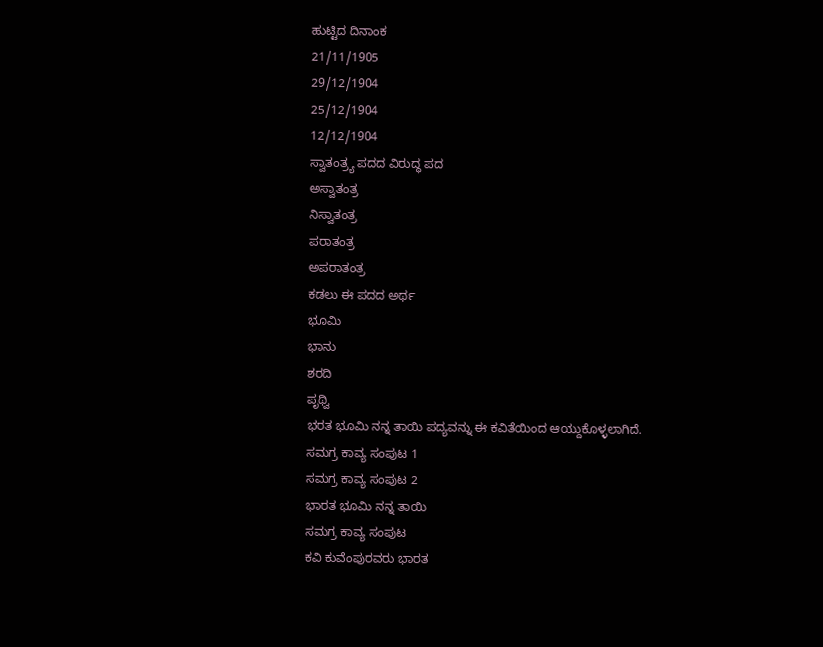ಹುಟ್ಟಿದ ದಿನಾಂಕ
21/11/1905
29/12/1904
25/12/1904
12/12/1904
ಸ್ವಾತಂತ್ರ್ಯ ಪದದ ವಿರುದ್ಧ ಪದ
ಅಸ್ವಾತಂತ್ರ
ನಿಸ್ವಾತಂತ್ರ
ಪರಾತಂತ್ರ
ಅಪರಾತಂತ್ರ
ಕಡಲು ಈ ಪದದ ಅರ್ಥ
ಭೂಮಿ
ಭಾನು
ಶರದಿ
ಪೃಥ್ವಿ
ಭರತ ಭೂಮಿ ನನ್ನ ತಾಯಿ ಪದ್ಯವನ್ನು ಈ ಕವಿತೆಯಿಂದ ಆಯ್ದುಕೊಳ್ಳಲಾಗಿದೆ.
ಸಮಗ್ರ ಕಾವ್ಯ ಸಂಪುಟ 1
ಸಮಗ್ರ ಕಾವ್ಯ ಸಂಪುಟ 2
ಭಾರತ ಭೂಮಿ ನನ್ನ ತಾಯಿ
ಸಮಗ್ರ ಕಾವ್ಯ ಸಂಪುಟ
ಕವಿ ಕುವೆಂಪುರವರು ಭಾರತ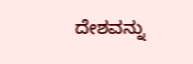ದೇಶವನ್ನು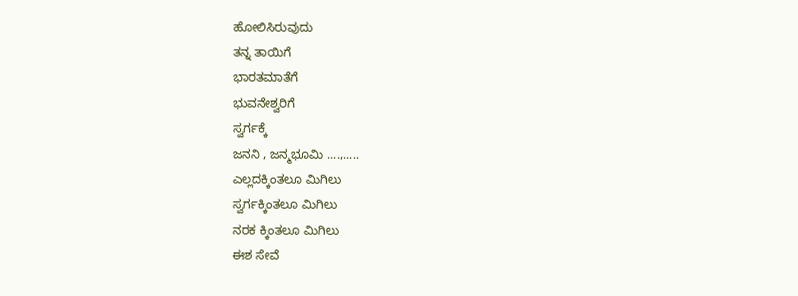ಹೋಲಿಸಿರುವುದು
ತನ್ನ ತಾಯಿಗೆ
ಭಾರತಮಾತೆಗೆ
ಭುವನೇಶ್ವರಿಗೆ
ಸ್ವರ್ಗಕ್ಕೆ
ಜನನಿ , ಜನ್ಮಭೂಮಿ ....,.....
ಎಲ್ಲದಕ್ಕಿಂತಲೂ ಮಿಗಿಲು
ಸ್ವರ್ಗಕ್ಕಿಂತಲೂ ಮಿಗಿಲು
ನರಕ ಕ್ಕಿಂತಲೂ ಮಿಗಿಲು
ಈಶ ಸೇವೆ